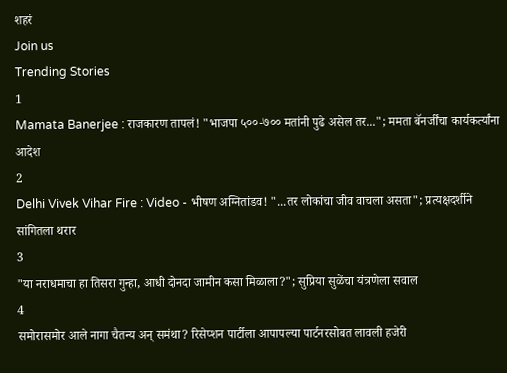शहरं
Join us
Trending Stories
1
Mamata Banerjee : राजकारण तापलं! "भाजपा ५००-७०० मतांनी पुढे असेल तर..."; ममता बॅनर्जींचा कार्यकर्त्यांना आदेश
2
Delhi Vivek Vihar Fire : Video - भीषण अग्नितांडव! "...तर लोकांचा जीव वाचला असता"; प्रत्यक्षदर्शीने सांगितला थरार
3
"या नराधमाचा हा तिसरा गुन्हा, आधी दोनदा जामीन कसा मिळाला?"; सुप्रिया सुळेंचा यंत्रणेला सवाल
4
समोरासमोर आले नागा चैतन्य अन् समंथा? रिसेप्शन पार्टीला आपापल्या पार्टनरसोबत लावली हजेरी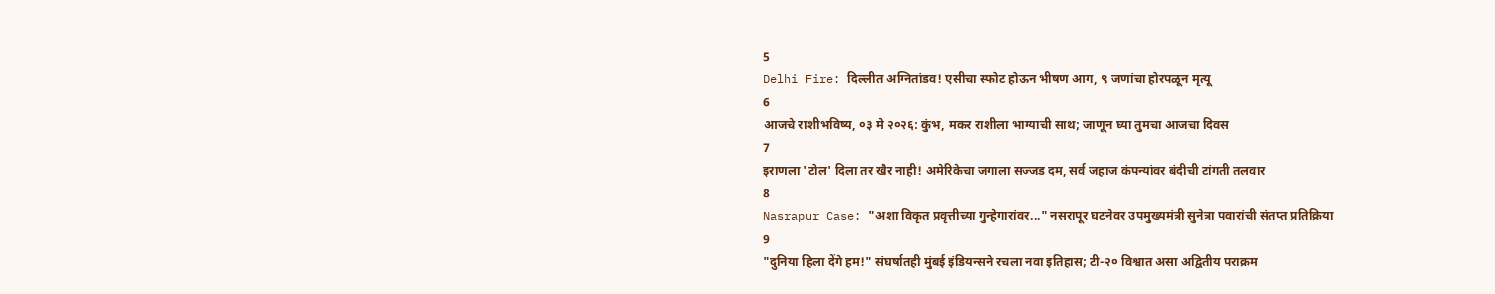5
Delhi Fire: दिल्लीत अग्नितांडव! एसीचा स्फोट होऊन भीषण आग, ९ जणांचा होरपळून मृत्यू
6
आजचे राशीभविष्य, ०३ मे २०२६: कुंभ, मकर राशीला भाग्याची साथ; जाणून घ्या तुमचा आजचा दिवस
7
इराणला 'टोल' दिला तर खैर नाही! अमेरिकेचा जगाला सज्जड दम, सर्व जहाज कंपन्यांवर बंदीची टांगती तलवार
8
Nasrapur Case: "अशा विकृत प्रवृत्तीच्या गुन्हेगारांवर..." नसरापूर घटनेवर उपमुख्यमंत्री सुनेत्रा पवारांची संतप्त प्रतिक्रिया
9
"दुनिया हिला देंगे हम!" संघर्षातही मुंबई इंडियन्सने रचला नवा इतिहास; टी-२० विश्वात असा अद्वितीय पराक्रम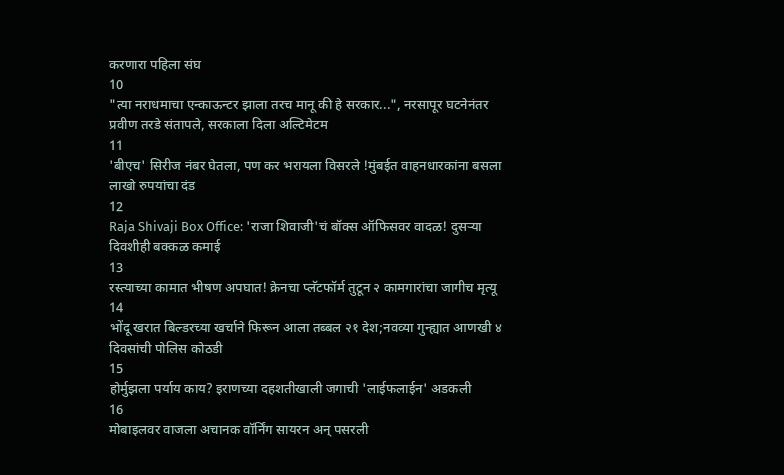करणारा पहिला संघ
10
"त्या नराधमाचा एन्काऊन्टर झाला तरच मानू की हे सरकार...", नरसापूर घटनेनंतर प्रवीण तरडे संतापले, सरकाला दिला अल्टिमेटम
11
'बीएच' सिरीज नंबर घेतला, पण कर भरायला विसरले !मुंबईत वाहनधारकांना बसला लाखो रुपयांचा दंड
12
Raja Shivaji Box Office: 'राजा शिवाजी'चं बॉक्स ऑफिसवर वादळ! दुसऱ्या दिवशीही बक्कळ कमाई
13
रस्त्याच्या कामात भीषण अपघात! क्रेनचा प्लॅटफॉर्म तुटून २ कामगारांचा जागीच मृत्यू
14
भोंदू खरात बिल्डरच्या खर्चाने फिरून आला तब्बल २१ देश;नवव्या गुन्ह्यात आणखी ४ दिवसांची पोलिस कोठडी
15
होर्मुझला पर्याय काय? इराणच्या दहशतीखाली जगाची 'लाईफलाईन' अडकली
16
मोबाइलवर वाजला अचानक वॉर्निंग सायरन अन् पसरली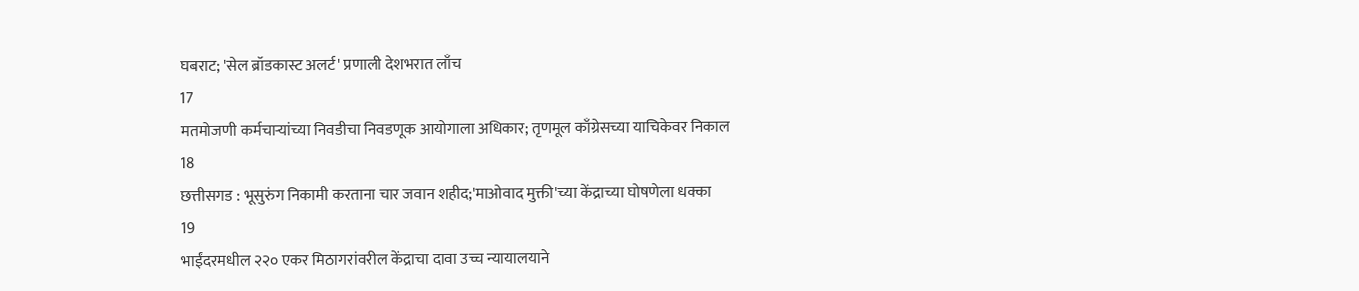घबराट; 'सेल ब्रॉडकास्ट अलर्ट' प्रणाली देशभरात लाँच
17
मतमोजणी कर्मचाऱ्यांच्या निवडीचा निवडणूक आयोगाला अधिकार; तृणमूल काँग्रेसच्या याचिकेवर निकाल
18
छत्तीसगड : भूसुरुंग निकामी करताना चार जवान शहीद;'माओवाद मुक्ती'च्या केंद्राच्या घोषणेला धक्का
19
भाईंदरमधील २२० एकर मिठागरांवरील केंद्राचा दावा उच्च न्यायालयाने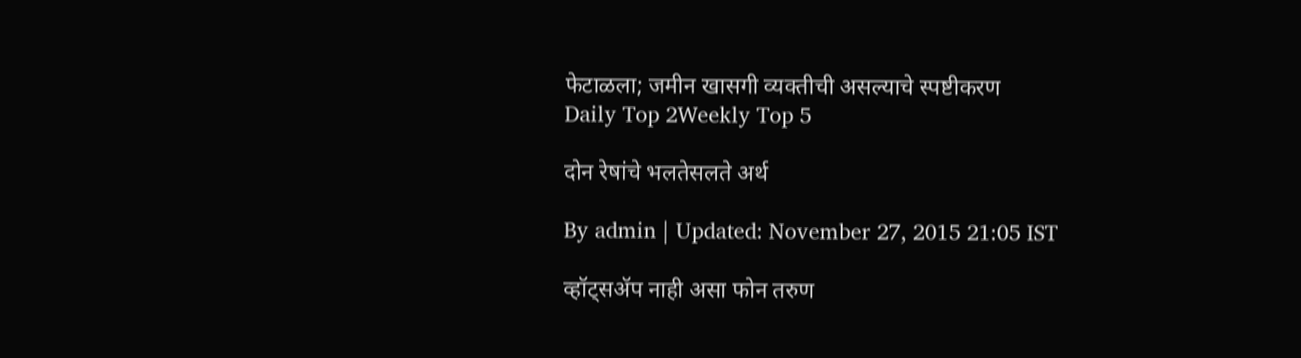फेटाळला; जमीन खासगी व्यक्तीची असल्याचे स्पष्टीकरण
Daily Top 2Weekly Top 5

दोन रेषांचे भलतेसलते अर्थ

By admin | Updated: November 27, 2015 21:05 IST

व्हॉट्सॲप नाही असा फोन तरुण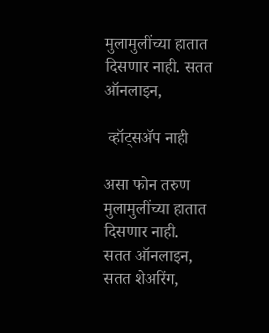मुलामुलींच्या हातात दिसणार नाही. सतत ऑनलाइन,

 व्हॉट्सॲप नाही

असा फोन तरुण मुलामुलींच्या हातात
दिसणार नाही.
सतत ऑनलाइन,
सतत शेअरिंग,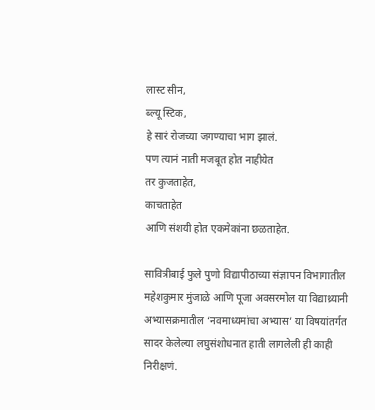लास्ट सीन,
ब्ल्यू स्टिक,
हे सारं रोजच्या जगण्याचा भाग झालं.
पण त्यानं नाती मजबूत होत नाहीयेत
तर कुजताहेत,
काचताहेत
आणि संशयी होत एकमेकांना छळताहेत.

सावित्रीबाई फुले पुणो विद्यापीठाच्या संज्ञापन विभागातील महेशकुमार मुंजाळे आणि पूजा अवसरमोल या विद्याथ्र्यानी अभ्यासक्रमातील ‘नवमाध्यमांचा अभ्यास’ या विषयांतर्गत सादर केलेल्या लघुसंशोधनात हाती लागलेली ही काही निरीक्षणं.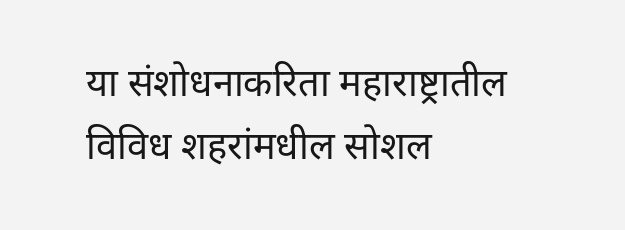या संशोधनाकरिता महाराष्ट्रातील विविध शहरांमधील सोशल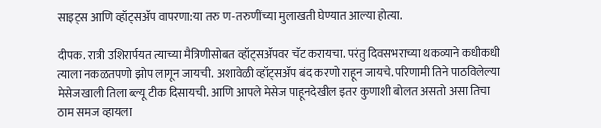साइट्स आणि व्हॉट्सॲप वापरणा:या तरु ण-तरुणींच्या मुलाखती घेण्यात आल्या होत्या.

दीपक. रात्री उशिरार्पयत त्याच्या मैत्रिणीसोबत व्हॉट्सॲपवर चॅट करायचा. परंतु दिवसभराच्या थकव्याने कधीकधी त्याला नकळतपणो झोप लागून जायची. अशावेळी व्हॉट्सॲप बंद करणो राहून जायचे. परिणामी तिने पाठविलेल्या मेसेजखाली तिला ब्ल्यू टीक दिसायची. आणि आपले मेसेज पाहूनदेखील इतर कुणाशी बोलत असतो असा तिचा ठाम समज व्हायला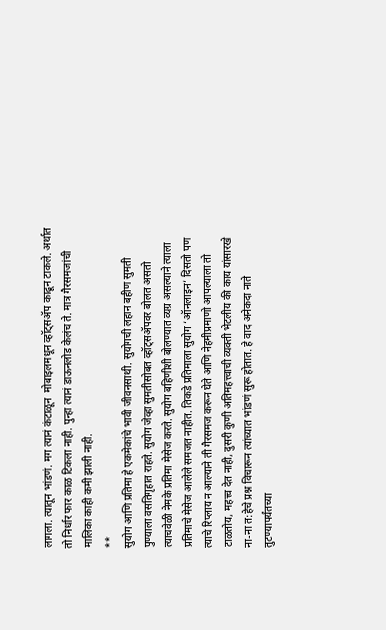लागला. त्यातून भांडणं. मग त्यानं कंटाळून  मोबाइलमधून व्हॉट्सॲप काढून टाकले. अर्थात तो निर्धार फार काळ टिकला नाही. पुन्हा त्यानं डाऊनलोड केलंच ते. मात्र गैरसमजांची मालिका काही कमी झाली नाही.
**
सुयोग आणि प्रतिमा हे एकमेकांचे भावी जीवनसाथी. सुयोगची लहान बहीण सुमती पुण्याला वसतिगृहात राहते. सुयोग जेव्हा सुमतीसोबत व्हॉट्सॲपवर बोलत असतो त्याचवेळी नेमके प्रतिमा मेसेज करते. सुयोग बहिणीशी बोलण्यात व्यग्र असल्याने त्याला प्रतिमाचे मेसेज आलेले समजत नाहीत. तिकडे प्रतिमाला सुयोग ‘ऑनलाइन’ दिसतो पण त्याचे रिप्लाय न आल्याने ती गैरसमज करून घेते आणि नेहमीप्रमाणो आपल्याला तो टाळतोय, महत्त्व देत नाही, दुसरी कुणी अतिमहत्त्वाची व्यक्ती भेटलीय की काय यांसारखे ना-ना त:हेचे प्रश्न विचारून त्यांच्यात भांडणं सुरू होतात. हे वाद अनेकदा नाते तुटण्यापर्यंतच्या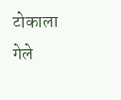टोकाला गेले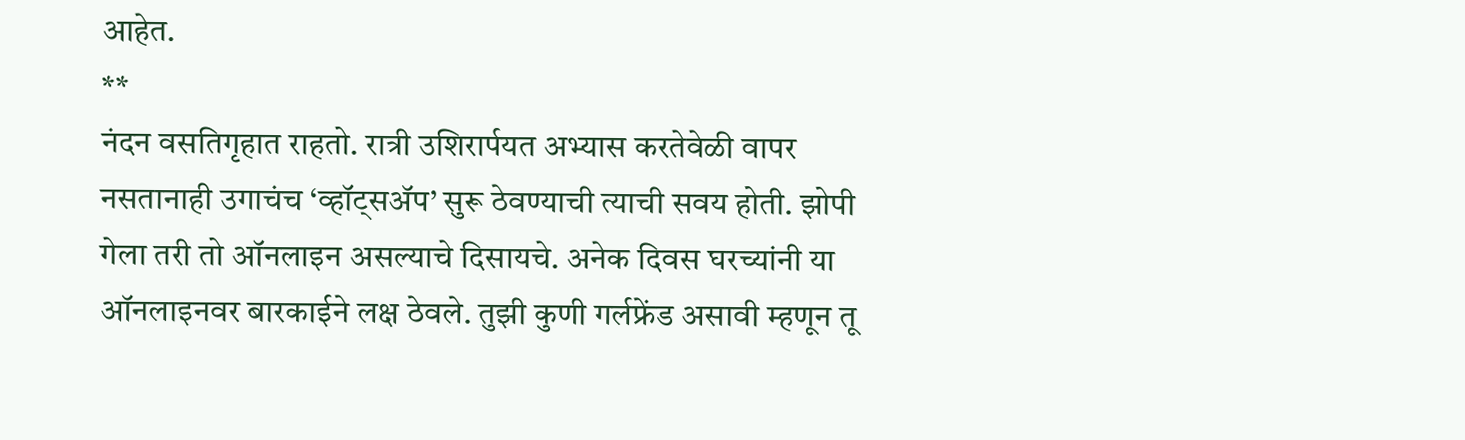आहेत.
**
नंदन वसतिगृहात राहतो. रात्री उशिरार्पयत अभ्यास करतेवेळी वापर नसतानाही उगाचंच ‘व्हॉट्सॲप’ सुरू ठेवण्याची त्याची सवय होती. झोपी गेला तरी तो ऑनलाइन असल्याचे दिसायचे. अनेक दिवस घरच्यांनी या ऑनलाइनवर बारकाईने लक्ष ठेवले. तुझी कुणी गर्लफ्रेंड असावी म्हणून तू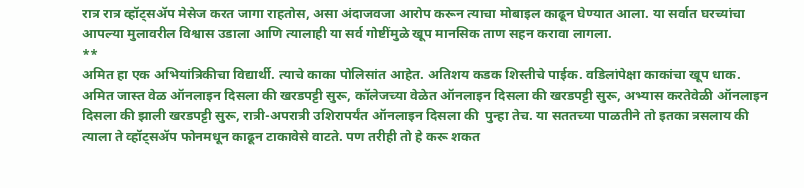रात्र रात्र व्हॉट्सॲप मेसेज करत जागा राहतोस, असा अंदाजवजा आरोप करून त्याचा मोबाइल काढून घेण्यात आला. या सर्वात घरच्यांचा आपल्या मुलावरील विश्वास उडाला आणि त्यालाही या सर्व गोष्टींमुळे खूप मानसिक ताण सहन करावा लागला.
**
अमित हा एक अभियांत्रिकीचा विद्यार्थी. त्याचे काका पोलिसांत आहेत. अतिशय कडक शिस्तीचे पाईक. वडिलांपेक्षा काकांचा खूप धाक. अमित जास्त वेळ ऑनलाइन दिसला की खरडपट्टी सुरू, कॉलेजच्या वेळेत ऑनलाइन दिसला की खरडपट्टी सुरू, अभ्यास करतेवेळी ऑनलाइन दिसला की झाली खरडपट्टी सुरू, रात्री-अपरात्री उशिरापर्यंत ऑनलाइन दिसला की  पुन्हा तेच. या सततच्या पाळतीने तो इतका त्रसलाय की त्याला ते व्हॉट्सॲप फोनमधून काढून टाकावेसे वाटते. पण तरीही तो हे करू शकत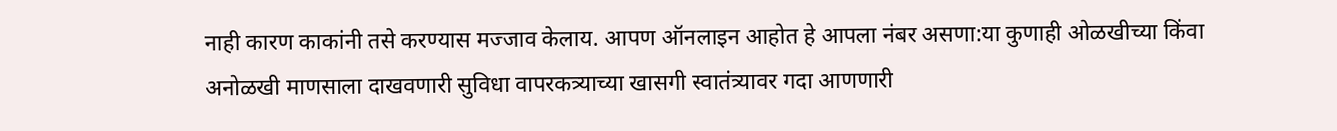नाही कारण काकांनी तसे करण्यास मज्जाव केलाय. आपण ऑनलाइन आहोत हे आपला नंबर असणा:या कुणाही ओळखीच्या किंवा अनोळखी माणसाला दाखवणारी सुविधा वापरकत्र्याच्या खासगी स्वातंत्र्यावर गदा आणणारी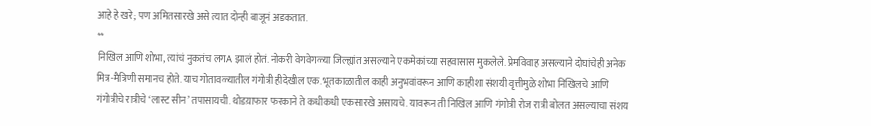आहे हे खरे; पण अमितसारखे असे त्यात दोन्ही बाजूनं अडकतात.
**
निखिल आणि शोभा, त्यांचं नुकतंच लगA झालं होतं. नोकरी वेगवेगळ्या जिल्ह्यांत असल्याने एकमेकांच्या सहवासास मुकलेले. प्रेमविवाह असल्याने दोघांचेही अनेक मित्र-मैत्रिणी समानच होते. याच गोतावळ्यातील गंगोत्री हीदेखील एक. भूतकाळातील काही अनुभवांवरून आणि काहीशा संशयी वृत्तीमुळे शोभा निखिलचे आणि गंगोत्रीचे रात्रीचे ‘लास्ट सीन’ तपासायची. थोडय़ाफार फरकाने ते कधीकधी एकसारखे असायचे. यावरून ती निखिल आणि गंगोत्री रोज रात्री बोलत असल्याचा संशय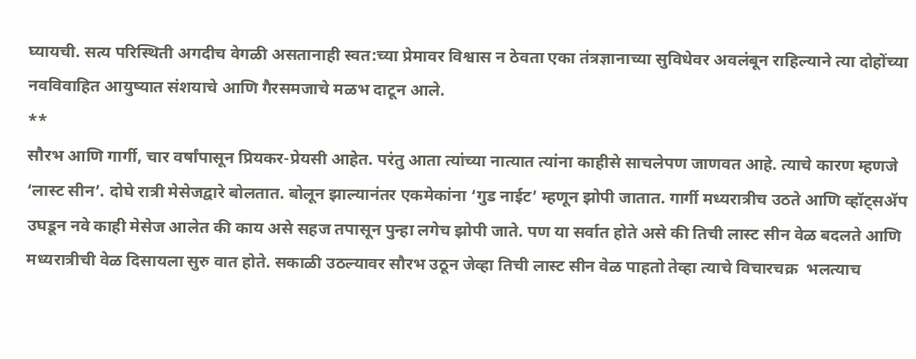घ्यायची. सत्य परिस्थिती अगदीच वेगळी असतानाही स्वत:च्या प्रेमावर विश्वास न ठेवता एका तंत्रज्ञानाच्या सुविधेवर अवलंबून राहिल्याने त्या दोहोंच्या नवविवाहित आयुष्यात संशयाचे आणि गैरसमजाचे मळभ दाटून आले.
**
सौरभ आणि गार्गी, चार वर्षांपासून प्रियकर-प्रेयसी आहेत. परंतु आता त्यांच्या नात्यात त्यांना काहीसे साचलेपण जाणवत आहे. त्याचे कारण म्हणजे ‘लास्ट सीन’. दोघे रात्री मेसेजद्वारे बोलतात. बोलून झाल्यानंतर एकमेकांना ‘गुड नाईट’ म्हणून झोपी जातात. गार्गी मध्यरात्रीच उठते आणि व्हॉट्सॲप उघडून नवे काही मेसेज आलेत की काय असे सहज तपासून पुन्हा लगेच झोपी जाते. पण या सर्वात होते असे की तिची लास्ट सीन वेळ बदलते आणि मध्यरात्रीची वेळ दिसायला सुरु वात होते. सकाळी उठल्यावर सौरभ उठून जेव्हा तिची लास्ट सीन वेळ पाहतो तेव्हा त्याचे विचारचक्र  भलत्याच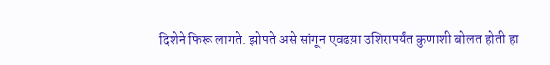दिशेने फिरू लागते. झोपते असे सांगून एवढय़ा उशिरापर्यंत कुणाशी बोलत होती हा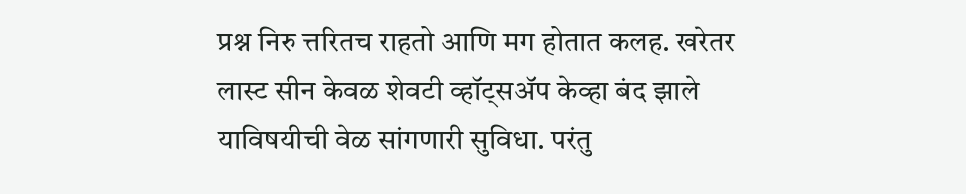प्रश्न निरु त्तरितच राहतो आणि मग होतात कलह. खरेतर लास्ट सीन केवळ शेवटी व्हॉट्सॲप केव्हा बंद झाले याविषयीची वेळ सांगणारी सुविधा. परंतु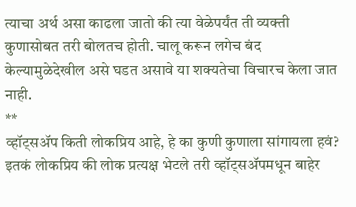त्याचा अर्थ असा काढला जातो की त्या वेळेपर्यंत ती व्यक्ती कुणासोबत तरी बोलतच होती. चालू करून लगेच बंद केल्यामुळेदेखील असे घडत असावे या शक्यतेचा विचारच केला जात नाही.
**
व्हॉट्सॲप किती लोकप्रिय आहे, हे का कुणी कुणाला सांगायला हवं?
इतकं लोकप्रिय की लोक प्रत्यक्ष भेटले तरी व्हॉट्सॲपमधून बाहेर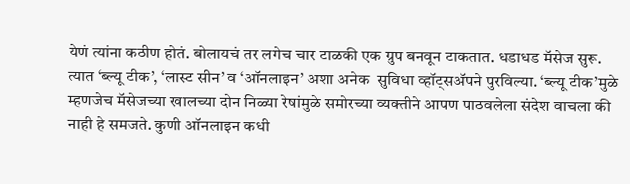येणं त्यांना कठीण होतं. बोलायचं तर लगेच चार टाळकी एक ग्रुप बनवून टाकतात. धडाधड मॅसेज सुरू.
त्यात ‘ब्ल्यू टीक’, ‘लास्ट सीन’ व ‘ऑनलाइन’ अशा अनेक  सुविधा व्हॉट्सॲपने पुरविल्या. ‘ब्ल्यू टीक’मुळे म्हणजेच मॅसेजच्या खालच्या दोन निळ्या रेषांमुळे समोरच्या व्यक्तीने आपण पाठवलेला संदेश वाचला की नाही हे समजते. कुणी ऑनलाइन कधी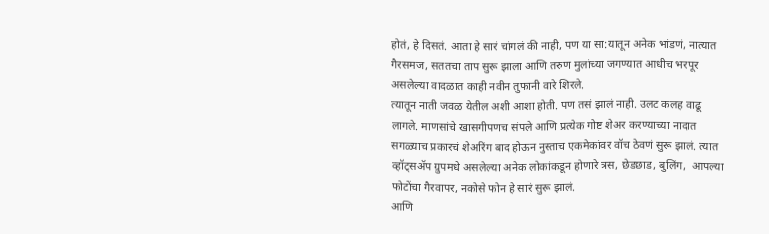होतं, हे दिसतं. आता हे सारं चांगलं की नाही, पण या सा:यातून अनेक भांडणं, नात्यात गैरसमज, सततचा ताप सुरू झाला आणि तरुण मुलांच्या जगण्यात आधीच भरपूर असलेल्या वादळात काही नवीन तुफानी वारे शिरले.
त्यातून नाती जवळ येतील अशी आशा होती. पण तसं झालं नाही. उलट कलह वाढू लागले. माणसांचे खासगीपणच संपले आणि प्रत्येक गोष्ट शेअर करण्याच्या नादात सगळ्याच प्रकारचं शेअरिंग बाद होऊन नुस्ताच एकमेकांवर वॉच ठेवणं सुरू झालं. त्यात व्हॉट्सॲप ग्रुपमधे असलेल्या अनेक लोकांकडून होणारे त्रस, छेडछाड, बुलिंग,  आपल्या फोटोंचा गैरवापर, नकोसे फोन हे सारं सुरू झालं.
आणि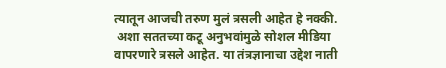त्यातून आजची तरुण मुलं त्रसली आहेत हे नक्की.
 अशा सततच्या कटू अनुभवांमुळे सोशल मीडिया वापरणारे त्रसले आहेत. या तंत्रज्ञानाचा उद्देश नाती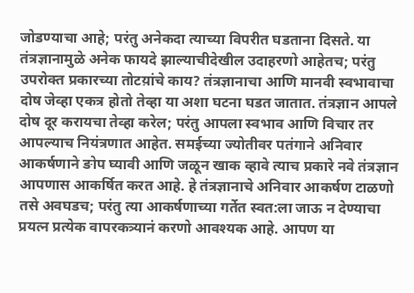जोडण्याचा आहे; परंतु अनेकदा त्याच्या विपरीत घडताना दिसते. या तंत्रज्ञानामुळे अनेक फायदे झाल्याचीदेखील उदाहरणो आहेतच; परंतु उपरोक्त प्रकारच्या तोटय़ांचे काय? तंत्रज्ञानाचा आणि मानवी स्वभावाचा दोष जेव्हा एकत्र होतो तेव्हा या अशा घटना घडत जातात. तंत्रज्ञान आपले दोष दूर करायचा तेव्हा करेल; परंतु आपला स्वभाव आणि विचार तर आपल्याच नियंत्रणात आहेत. समईच्या ज्योतीवर पतंगाने अनिवार आकर्षणाने ङोप घ्यावी आणि जळून खाक व्हावे त्याच प्रकारे नवे तंत्रज्ञान आपणास आकर्षित करत आहे. हे तंत्रज्ञानाचे अनिवार आकर्षण टाळणो तसे अवघडच; परंतु त्या आकर्षणाच्या गर्तेत स्वत:ला जाऊ न देण्याचा प्रयत्न प्रत्येक वापरकत्र्यानं करणो आवश्यक आहे. आपण या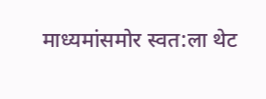माध्यमांसमोर स्वत:ला थेट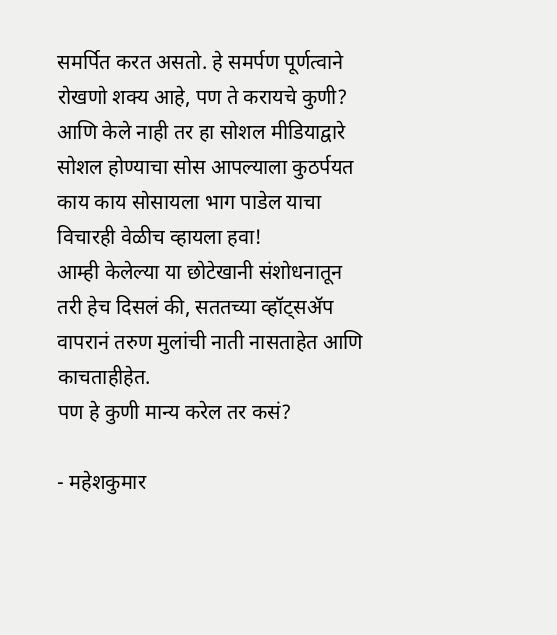समर्पित करत असतो. हे समर्पण पूर्णत्वाने रोखणो शक्य आहे, पण ते करायचे कुणी?
आणि केले नाही तर हा सोशल मीडियाद्वारे सोशल होण्याचा सोस आपल्याला कुठर्पयत काय काय सोसायला भाग पाडेल याचा विचारही वेळीच व्हायला हवा!
आम्ही केलेल्या या छोटेखानी संशोधनातून तरी हेच दिसलं की, सततच्या व्हॉट्सॲप वापरानं तरुण मुलांची नाती नासताहेत आणि काचताहीहेत.
पण हे कुणी मान्य करेल तर कसं?

- महेशकुमार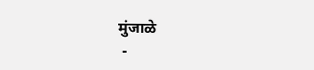मुंजाळे
 -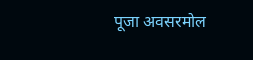पूजा अवसरमोल